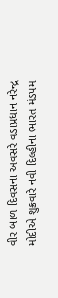વીર બાળ દિવસના અવસરે વડાપ્રધાન નરેન્દ્ર મોદીએ શુક્રવારે નવી દિલ્હીના ભારત મંડપમ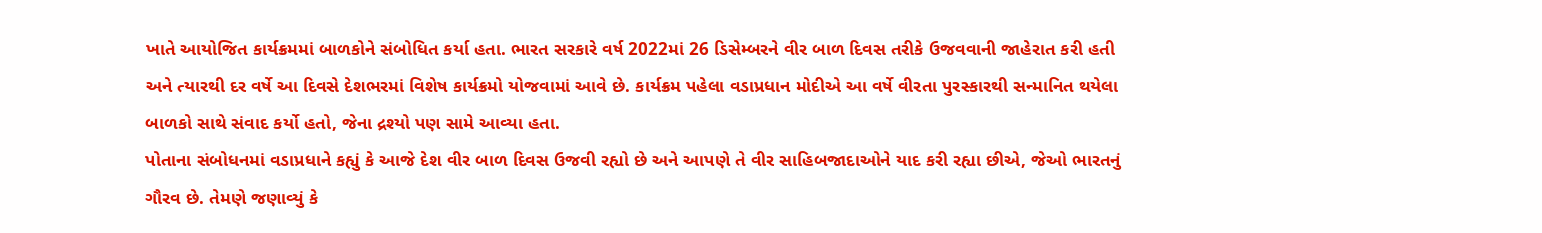ખાતે આયોજિત કાર્યક્રમમાં બાળકોને સંબોધિત કર્યા હતા. ભારત સરકારે વર્ષ 2022માં 26 ડિસેમ્બરને વીર બાળ દિવસ તરીકે ઉજવવાની જાહેરાત કરી હતી અને ત્યારથી દર વર્ષે આ દિવસે દેશભરમાં વિશેષ કાર્યક્રમો યોજવામાં આવે છે. કાર્યક્રમ પહેલા વડાપ્રધાન મોદીએ આ વર્ષે વીરતા પુરસ્કારથી સન્માનિત થયેલા બાળકો સાથે સંવાદ કર્યો હતો, જેના દ્રશ્યો પણ સામે આવ્યા હતા.
પોતાના સંબોધનમાં વડાપ્રધાને કહ્યું કે આજે દેશ વીર બાળ દિવસ ઉજવી રહ્યો છે અને આપણે તે વીર સાહિબજાદાઓને યાદ કરી રહ્યા છીએ, જેઓ ભારતનું ગૌરવ છે. તેમણે જણાવ્યું કે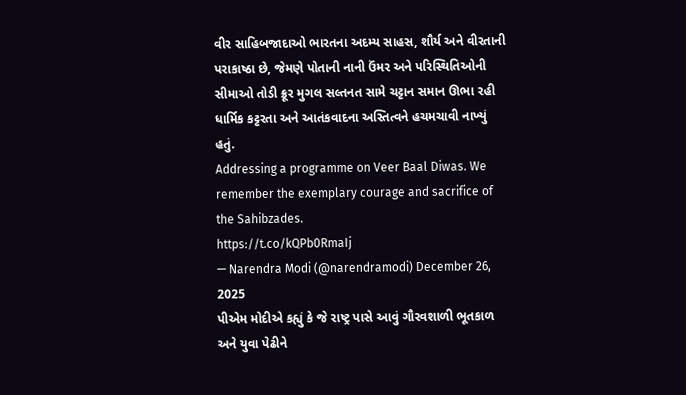વીર સાહિબજાદાઓ ભારતના અદમ્ય સાહસ, શૌર્ય અને વીરતાની પરાકાષ્ઠા છે, જેમણે પોતાની નાની ઉંમર અને પરિસ્થિતિઓની સીમાઓ તોડી ક્રૂર મુગલ સલ્તનત સામે ચટ્ટાન સમાન ઊભા રહી ધાર્મિક કટ્ટરતા અને આતંકવાદના અસ્તિત્વને હચમચાવી નાખ્યું હતું.
Addressing a programme on Veer Baal Diwas. We remember the exemplary courage and sacrifice of the Sahibzades.
https://t.co/kQPb0RmaIj
— Narendra Modi (@narendramodi) December 26, 2025
પીએમ મોદીએ કહ્યું કે જે રાષ્ટ્ર પાસે આવું ગૌરવશાળી ભૂતકાળ અને યુવા પેઢીને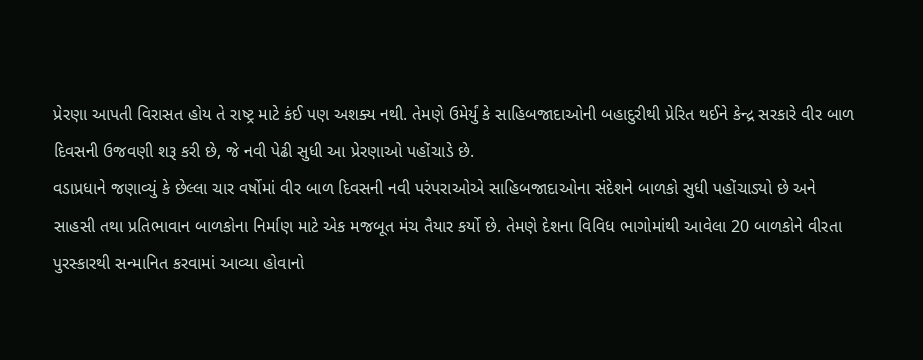પ્રેરણા આપતી વિરાસત હોય તે રાષ્ટ્ર માટે કંઈ પણ અશક્ય નથી. તેમણે ઉમેર્યું કે સાહિબજાદાઓની બહાદુરીથી પ્રેરિત થઈને કેન્દ્ર સરકારે વીર બાળ દિવસની ઉજવણી શરૂ કરી છે, જે નવી પેઢી સુધી આ પ્રેરણાઓ પહોંચાડે છે.
વડાપ્રધાને જણાવ્યું કે છેલ્લા ચાર વર્ષોમાં વીર બાળ દિવસની નવી પરંપરાઓએ સાહિબજાદાઓના સંદેશને બાળકો સુધી પહોંચાડ્યો છે અને સાહસી તથા પ્રતિભાવાન બાળકોના નિર્માણ માટે એક મજબૂત મંચ તૈયાર કર્યો છે. તેમણે દેશના વિવિધ ભાગોમાંથી આવેલા 20 બાળકોને વીરતા પુરસ્કારથી સન્માનિત કરવામાં આવ્યા હોવાનો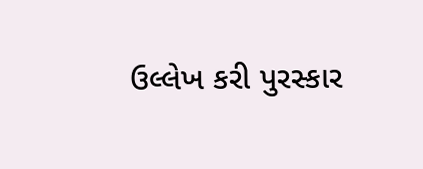ઉલ્લેખ કરી પુરસ્કાર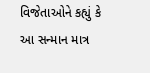વિજેતાઓને કહ્યું કે આ સન્માન માત્ર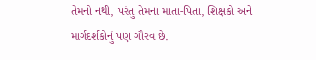તેમનો નથી, પરંતુ તેમના માતા-પિતા, શિક્ષકો અને માર્ગદર્શકોનું પણ ગૌરવ છે.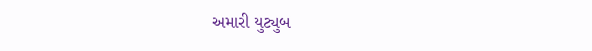અમારી યુટ્યુબ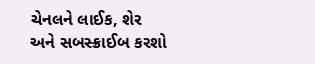ચેનલને લાઈક, શેર અને સબસ્ક્રાઈબ કરશો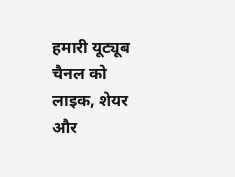हमारी यूट्यूब चैनल को लाइक, शेयर और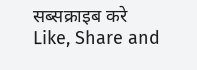सब्सक्राइब करे
Like, Share and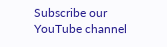Subscribe our YouTube channel